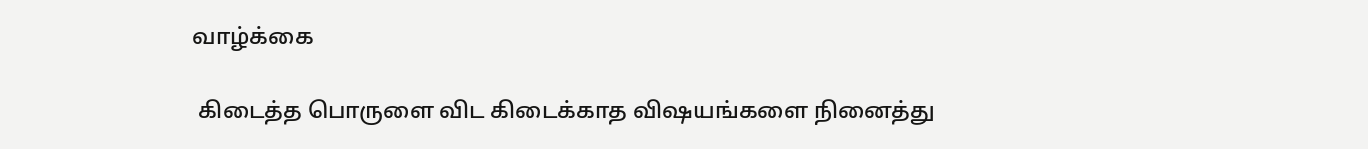வாழ்க்கை

 கிடைத்த பொருளை விட கிடைக்காத விஷயங்களை நினைத்து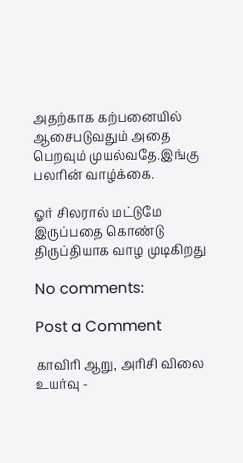அதற்காக கற்பனையில் ஆசைபடுவதும் அதை பெறவும் முயல்வதே.இங்கு பலரின் வாழ்க்கை.

ஓர் சிலரால் மட்டுமே இருப்பதை கொண்டு திருப்தியாக வாழ முடிகிறது

No comments:

Post a Comment

காவிரி ஆறு, அரிசி விலை உயர்வு -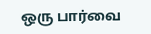ஒரு பார்வை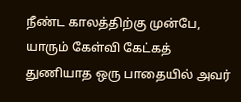நீண்ட காலத்திற்கு முன்பே, யாரும் கேள்வி கேட்கத் துணியாத ஒரு பாதையில் அவர்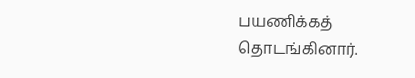பயணிக்கத் தொடங்கினார்.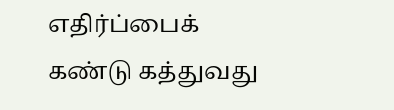எதிர்ப்பைக் கண்டு கத்துவது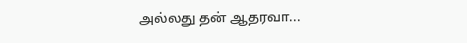அல்லது தன் ஆதரவா...